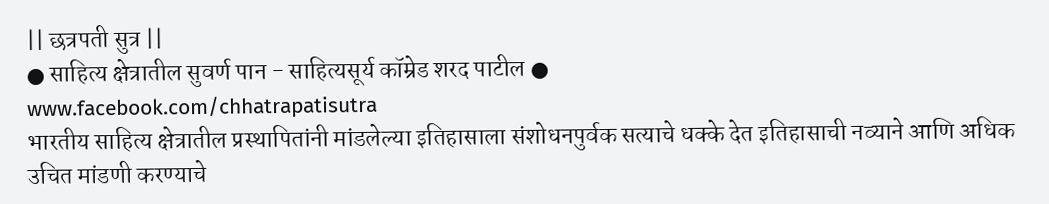|| छत्रपती सुत्र ||
● साहित्य क्षेत्रातील सुवर्ण पान - साहित्यसूर्य कॉम्रेड शरद पाटील ●
www.facebook.com/chhatrapatisutra
भारतीय साहित्य क्षेत्रातील प्रस्थापितांनी मांडलेल्या इतिहासाला संशोधनपुर्वक सत्याचे धक्के देत इतिहासाची नव्याने आणि अधिक उचित मांडणी करण्याचे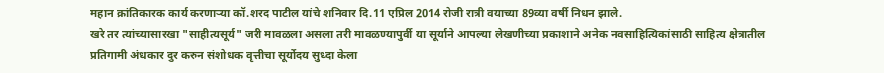महान क्रांतिकारक कार्य करणाऱ्या कॉ.शरद पाटील यांचे शनिवार दि.11 एप्रिल 2014 रोजी रात्री वयाच्या 89व्या वर्षी निधन झाले.
खरे तर त्यांच्यासारखा "साहीत्यसूर्य" जरी मावळला असला तरी मावळण्यापुर्वी या सूर्याने आपल्या लेखणीच्या प्रकाशाने अनेक नवसाहित्यिकांसाठी साहित्य क्षेत्रातील प्रतिगामी अंधकार दुर करुन संशोधक वृत्तीचा सूर्योदय सुध्दा केला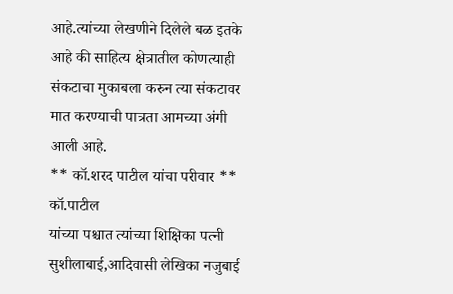आहे.त्यांच्या लेखणीने दिलेले बळ इतके आहे की साहित्य क्षेत्रातील कोणत्याही संकटाचा मुकाबला करुन त्या संकटावर मात करण्याची पात्रता आमच्या अंगी आली आहे.
** कॉ.शरद पाटील यांचा परीवार **
कॉ.पाटील
यांच्या पश्चात त्यांच्या शिक्षिका पत्नी सुशीलाबाई,आदिवासी लेखिका नजुबाई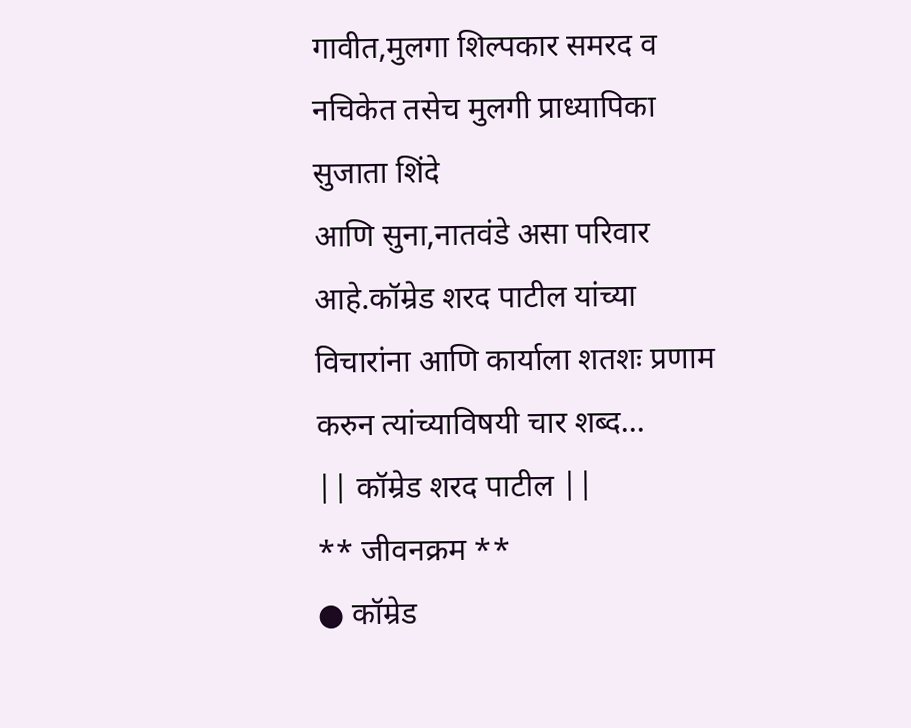गावीत,मुलगा शिल्पकार समरद व नचिकेत तसेच मुलगी प्राध्यापिका सुजाता शिंदे
आणि सुना,नातवंडे असा परिवार आहे.कॉम्रेड शरद पाटील यांच्या विचारांना आणि कार्याला शतशः प्रणाम करुन त्यांच्याविषयी चार शब्द...
|| कॉम्रेड शरद पाटील ||
** जीवनक्रम **
● कॉम्रेड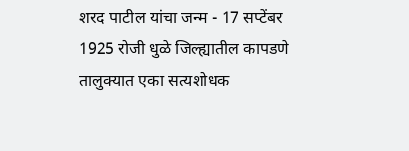शरद पाटील यांचा जन्म - 17 सप्टेंबर 1925 रोजी धुळे जिल्ह्यातील कापडणे तालुक्यात एका सत्यशोधक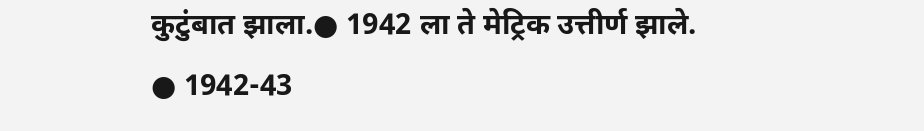कुटुंबात झाला.● 1942 ला ते मेट्रिक उत्तीर्ण झाले.
● 1942-43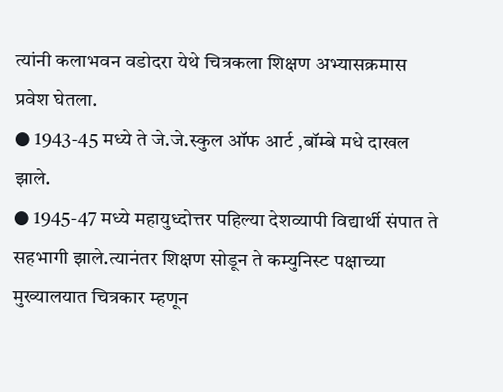त्यांनी कलाभवन वडोदरा येथे चित्रकला शिक्षण अभ्यासक्रमास प्रवेश घेतला.
● 1943-45 मध्ये ते जे.जे.स्कुल ऑफ आर्ट ,बॉम्बे मधे दाखल झाले.
● 1945-47 मध्ये महायुध्दोत्तर पहिल्या देशव्यापी विद्यार्थी संपात ते सहभागी झाले.त्यानंतर शिक्षण सोडून ते कम्युनिस्ट पक्षाच्या मुख्यालयात चित्रकार म्हणून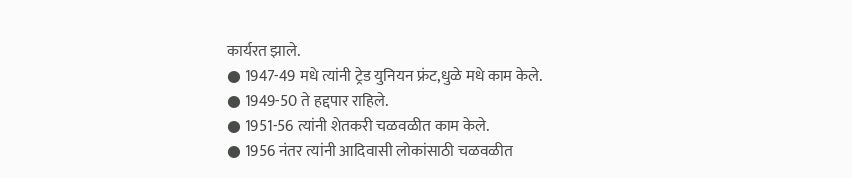कार्यरत झाले.
● 1947-49 मधे त्यांनी ट्रेड युनियन फ्रंट,धुळे मधे काम केले.
● 1949-50 ते हद्दपार राहिले.
● 1951-56 त्यांनी शेतकरी चळवळीत काम केले.
● 1956 नंतर त्यांनी आदिवासी लोकांसाठी चळवळीत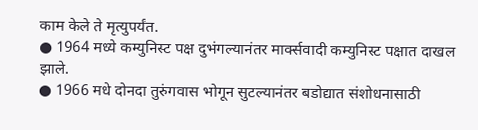काम केले ते मृत्युपर्यंत.
● 1964 मध्ये कम्युनिस्ट पक्ष दुभंगल्यानंतर मार्क्सवादी कम्युनिस्ट पक्षात दाखल झाले.
● 1966 मधे दोनदा तुरुंगवास भोगून सुटल्यानंतर बडोद्यात संशोधनासाठी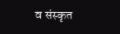व संस्कृत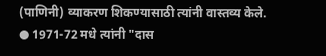(पाणिनी) व्याकरण शिकण्यासाठी त्यांनी वास्तव्य केले.
● 1971-72 मधे त्यांनी "दास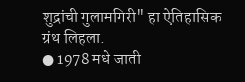शुद्रांची गुलामगिरी" हा ऐतिहासिक ग्रंथ लिहला.
● 1978 मधे जाती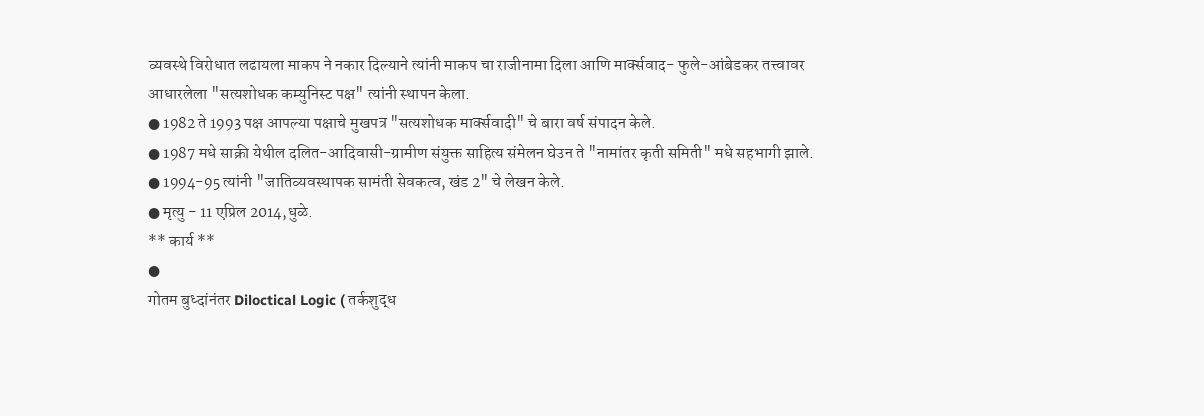व्यवस्थे विरोधात लढायला माकप ने नकार दिल्याने त्यांनी माकप चा राजीनामा दिला आणि मार्क्सवाद- फुले-आंबेडकर तत्त्वावर आधारलेला "सत्यशोधक कम्युनिस्ट पक्ष" त्यांनी स्थापन केला.
● 1982 ते 1993 पक्ष आपल्या पक्षाचे मुखपत्र "सत्यशोधक मार्क्सवादी" चे बारा वर्ष संपादन केले.
● 1987 मधे साक्री येथील दलित-आदिवासी-ग्रामीण संयुक्त साहित्य संमेलन घेउन ते "नामांतर कृती समिती" मधे सहभागी झाले.
● 1994-95 त्यांनी "जातिव्यवस्थापक सामंती सेवकत्व, खंड 2" चे लेखन केले.
● मृत्यु - 11 एप्रिल 2014,धुळे.
** कार्य **
●
गोतम बुध्दांनंतर Diloctical Logic ( तर्कशुद्ध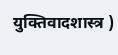युक्तिवादशास्त्र )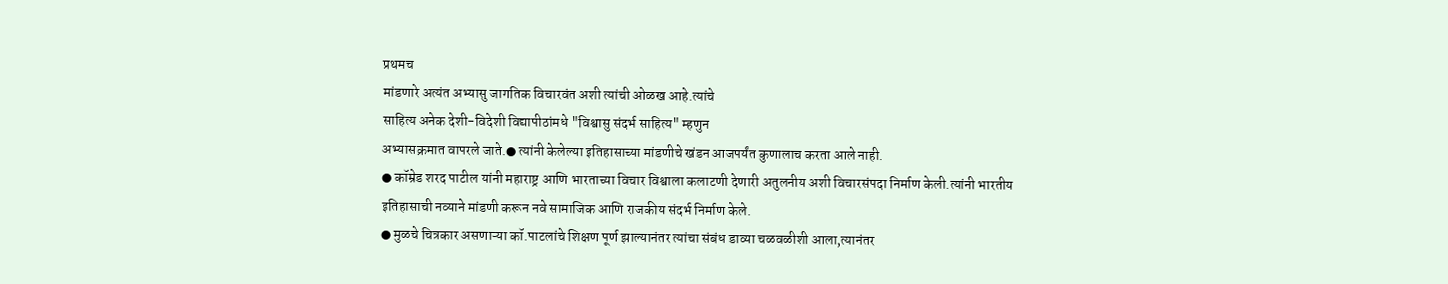प्रथमच
मांडणारे अत्यंत अभ्यासु जागतिक विचारवंत अशी त्यांची ओळख आहे.त्यांचे
साहित्य अनेक देशी-विदेशी विद्यापीठांमधे "विश्वासु संदर्भ साहित्य" म्हणुन
अभ्यासक्रमात वापरले जाते.● त्यांनी केलेल्या इतिहासाच्या मांडणीचे खंडन आजपर्यंत कुणालाच करता आले नाही.
● कॉम्रेड शरद पाटील यांनी महाराष्ट्र आणि भारताच्या विचार विश्वाला कलाटणी देणारी अतुलनीय अशी विचारसंपदा निर्माण केली.त्यांनी भारतीय इतिहासाची नव्याने मांडणी करून नवे सामाजिक आणि राजकीय संदर्भ निर्माण केले.
● मुळचे चित्रकार असणाऱ्या कॉ.पाटलांचे शिक्षण पूर्ण झाल्यानंतर त्यांचा संबंध डाव्या चळवळीशी आला,त्यानंतर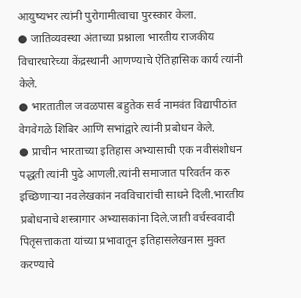आयुष्यभर त्यांनी पुरोगामीत्वाचा पुरस्कार केला.
● जातिव्यवस्था अंताच्या प्रश्नाला भारतीय राजकीय विचारधारेच्या केंद्रस्थानी आणण्याचे ऐतिहासिक कार्य त्यांनी केले.
● भारतातील जवळपास बहुतेक सर्व नामवंत विद्यापीठांत वेगवेगळे शिबिर आणि सभांद्वारे त्यांनी प्रबोधन केले.
● प्राचीन भारताच्या इतिहास अभ्यासाची एक नवीसंशोधन पद्धती त्यांनी पुढे आणली.त्यांनी समाजात परिवर्तन करु इच्छिणाऱ्या नवलेखकांन नवविचारांची साधने दिली.भारतीय प्रबोधनाचे शस्त्रागार अभ्यासकांना दिले.जाती वर्चस्ववादी पितृसत्ताकता यांच्या प्रभावातून इतिहासलेखनास मुक्त करण्याचे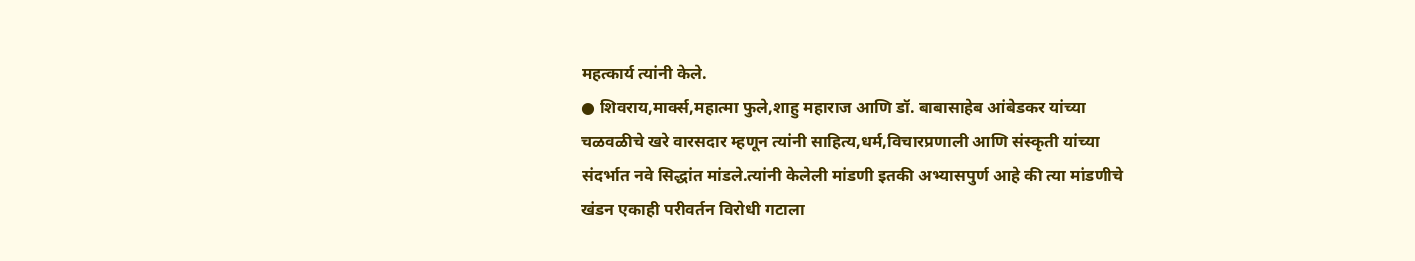महत्कार्य त्यांनी केले.
● शिवराय,मार्क्स,महात्मा फुले,शाहु महाराज आणि डॉ. बाबासाहेब आंबेडकर यांच्या चळवळीचे खरे वारसदार म्हणून त्यांनी साहित्य,धर्म,विचारप्रणाली आणि संस्कृती यांच्या संदर्भात नवे सिद्धांत मांडले.त्यांनी केलेली मांडणी इतकी अभ्यासपुर्ण आहे की त्या मांडणीचे खंडन एकाही परीवर्तन विरोधी गटाला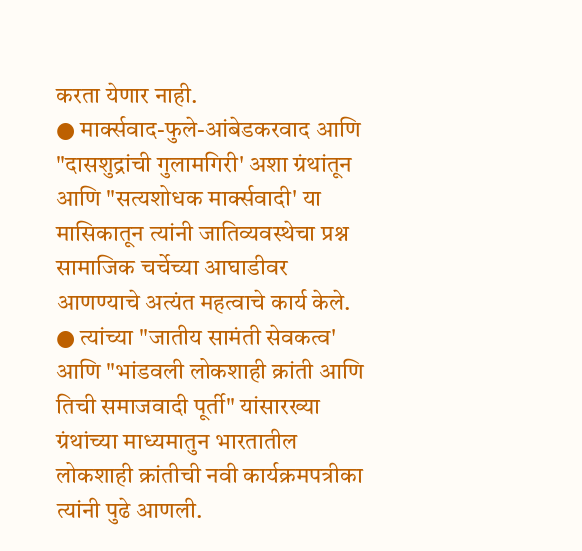करता येणार नाही.
● मार्क्सवाद-फुले-आंबेडकरवाद आणि "दासशुद्रांची गुलामगिरी' अशा ग्रंथांतून आणि "सत्यशोधक मार्क्सवादी' या मासिकातून त्यांनी जातिव्यवस्थेचा प्रश्न सामाजिक चर्चेच्या आघाडीवर आणण्याचे अत्यंत महत्वाचे कार्य केले.
● त्यांच्या "जातीय सामंती सेवकत्व' आणि "भांडवली लोकशाही क्रांती आणि तिची समाजवादी पूर्ती" यांसारख्या ग्रंथांच्या माध्यमातुन भारतातील लोकशाही क्रांतीची नवी कार्यक्रमपत्रीका त्यांनी पुढे आणली.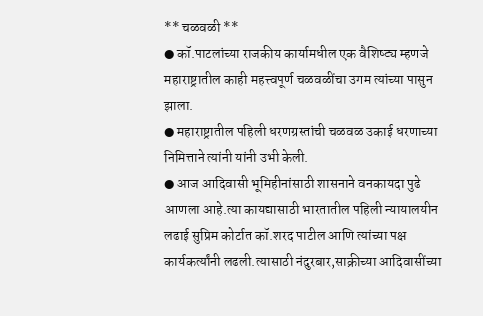** चळवळी **
● कॉ.पाटलांच्या राजकीय कार्यामधील एक वैशिष्ट्य म्हणजे महाराष्ट्रातील काही महत्त्वपूर्ण चळवळींचा उगम त्यांच्या पासुन झाला.
● महाराष्ट्रातील पहिली धरणग्रस्तांची चळवळ उकाई धरणाच्या निमित्ताने त्यांनी यांनी उभी केली.
● आज आदिवासी भूमिहीनांसाठी शासनाने वनकायदा पुढे आणला आहे.त्या कायद्यासाठी भारतातील पहिली न्यायालयीन लढाई सुप्रिम कोर्टात कॉ.शरद पाटील आणि त्यांच्या पक्ष कार्यकर्त्यांनी लढली.त्यासाठी नंदुरबार,साक्रीच्या आदिवासींच्या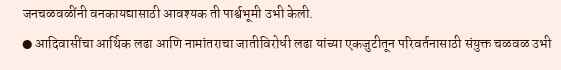जनचळवळींनी वनकायद्यासाठी आवश्यक ती पार्श्वभूमी उभी केली.
● आदिवासींचा आर्थिक लढा आणि नामांतराचा जातीविरोधी लढा यांच्या एकजुटीतून परिवर्तनासाठी संयुक्त चळवळ उभी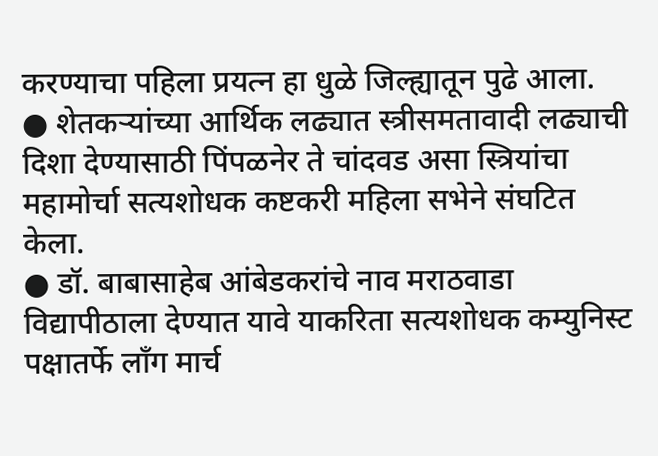करण्याचा पहिला प्रयत्न हा धुळे जिल्ह्यातून पुढे आला.
● शेतकऱ्यांच्या आर्थिक लढ्यात स्त्रीसमतावादी लढ्याची दिशा देण्यासाठी पिंपळनेर ते चांदवड असा स्त्रियांचा महामोर्चा सत्यशोधक कष्टकरी महिला सभेने संघटित केला.
● डॉ. बाबासाहेब आंबेडकरांचे नाव मराठवाडा विद्यापीठाला देण्यात यावे याकरिता सत्यशोधक कम्युनिस्ट पक्षातर्फे लॉंग मार्च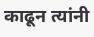काढून त्यांनी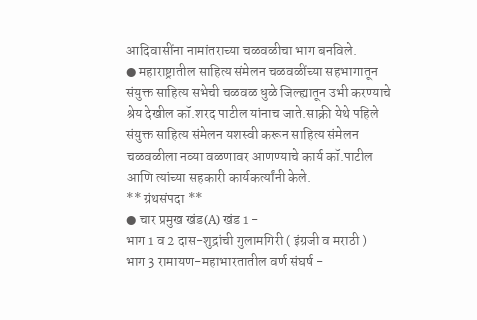आदिवासींना नामांतराच्या चळवळीचा भाग बनविले.
● महाराष्ट्रातील साहित्य संमेलन चळवळींच्या सहभागातून संयुक्त साहित्य सभेची चळवळ धुळे जिल्ह्यातून उभी करण्याचे श्रेय देखील कॉ.शरद पाटील यांनाच जाते.साक्री येथे पहिले संयुक्त साहित्य संमेलन यशस्वी करून साहित्य संमेलन चळवळीला नव्या वळणावर आणण्याचे कार्य कॉ.पाटील आणि त्यांच्या सहकारी कार्यकर्त्यांनी केले.
** ग्रंथसंपदा **
● चार प्रमुख खंड(A) खंड 1 -
भाग 1 व 2 दास-शुद्रांची गुलामगिरी ( इंग्रजी व मराठी )
भाग 3 रामायण-महाभारतातील वर्ण संघर्ष -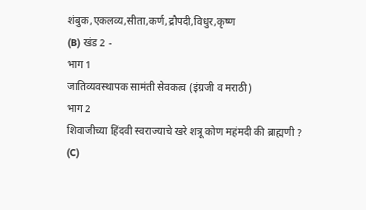शंबुक,एकलव्य,सीता,कर्ण,द्रौपदी,विधुर,कृष्ण
(B) खंड 2 -
भाग 1
जातिव्यवस्थापक सामंती सेवकत्व (इंग्रजी व मराठी)
भाग 2
शिवाजीच्या हिंदवी स्वराज्याचे खरे शत्रू कोण महंमदी की ब्राह्मणी ?
(C)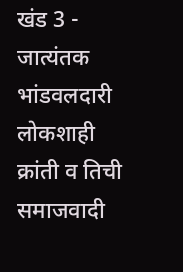खंड 3 -
जात्यंतक भांडवलदारी लोकशाही क्रांती व तिची समाजवादी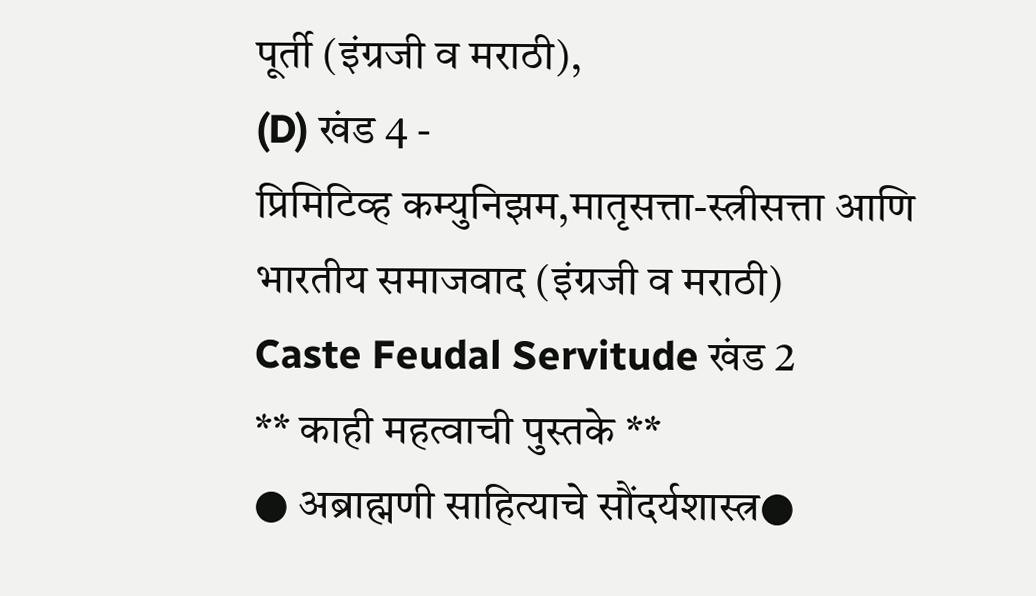पूर्ती (इंग्रजी व मराठी),
(D) खंड 4 -
प्रिमिटिव्ह कम्युनिझम,मातृसत्ता-स्त्रीसत्ता आणि भारतीय समाजवाद (इंग्रजी व मराठी)
Caste Feudal Servitude खंड 2
** काही महत्वाची पुस्तके **
● अब्राह्मणी साहित्याचे सौंदर्यशास्त्र●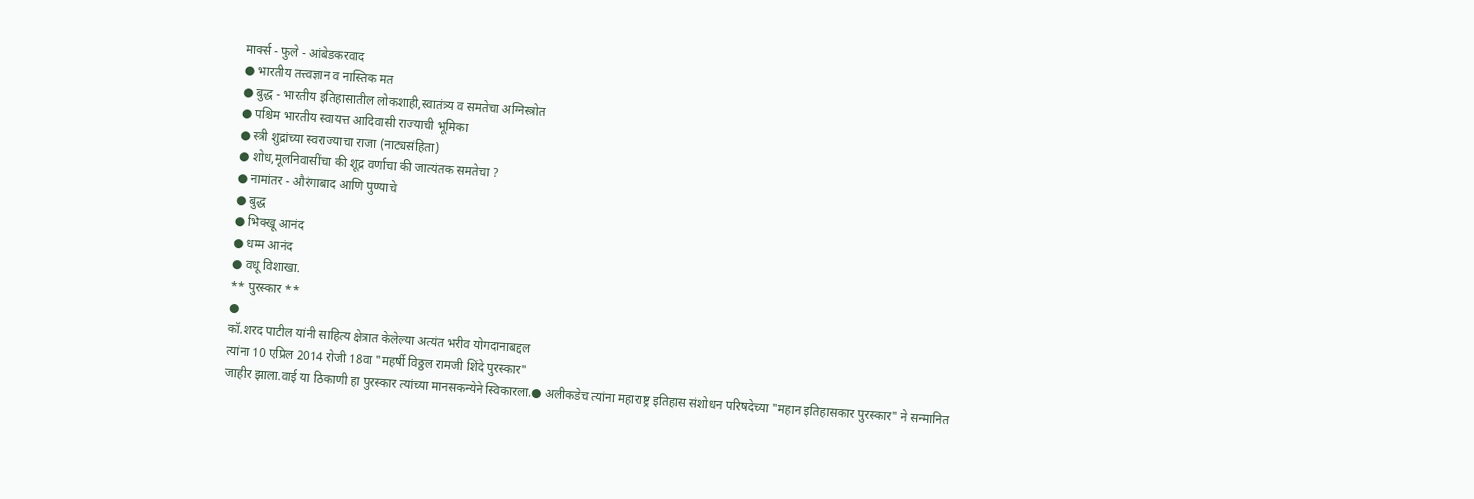मार्क्स - फुले - आंबेडकरवाद
● भारतीय तत्त्वज्ञान व नास्तिक मत
● बुद्ध - भारतीय इतिहासातील लोकशाही,स्वातंत्र्य व समतेचा अग्निस्त्रोत
● पश्चिम भारतीय स्वायत्त आदिवासी राज्याची भूमिका
● स्त्री शुद्रांच्या स्वराज्याचा राजा (नाट्यसंहिता)
● शोध,मूलनिवासींचा की शूद्र वर्णाचा की जात्यंतक समतेचा ?
● नामांतर - औरंगाबाद आणि पुण्याचे
● बुद्ध
● भिक्खू आनंद
● धम्म आनंद
● वधू विशाखा.
** पुरस्कार **
●
कॉ.शरद पाटील यांनी साहित्य क्षेत्रात केलेल्या अत्यंत भरीव योगदानाबद्दल
त्यांना 10 एप्रिल 2014 रोजी 18वा "महर्षी विठ्ठल रामजी शिंदे पुरस्कार"
जाहीर झाला.वाई या ठिकाणी हा पुरस्कार त्यांच्या मानसकन्येने स्विकारला.● अलीकडेच त्यांना महाराष्ट्र इतिहास संशोधन परिषदेच्या "महान इतिहासकार पुरस्कार" ने सन्मानित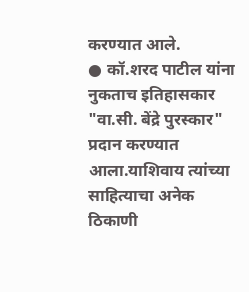करण्यात आले.
● कॉ.शरद पाटील यांना नुकताच इतिहासकार "वा.सी. बेंद्रे पुरस्कार" प्रदान करण्यात आला.याशिवाय त्यांच्या साहित्याचा अनेक ठिकाणी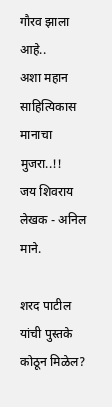गौरव झाला आहे..
अशा महान साहित्यिकास मानाचा मुजरा..!!
जय शिवराय
लेखक - अनिल माने.

शरद पाटील यांची पुस्तके कोठून मिळेल?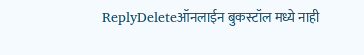ReplyDeleteऑनलाईन बुकस्टॉल मध्ये नाही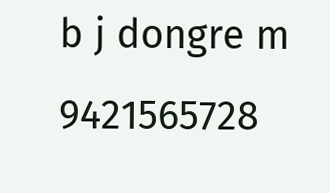b j dongre m 9421565728